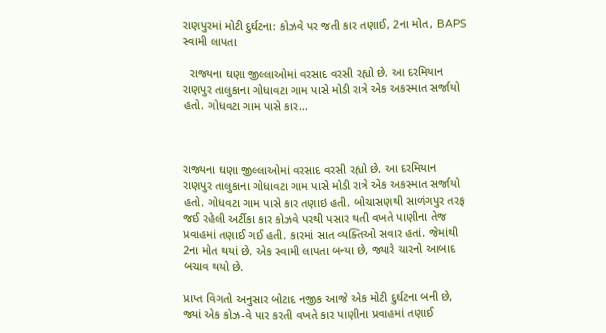રાણપુરમાં મોટી દુર્ઘટના: કોઝવે પર જતી કાર તણાઈ, 2ના મોત, BAPS સ્વામી લાપતા

  રાજ્યના ઘણા જીલ્લાઓમાં વરસાદ વરસી રહ્યો છે. આ દરમિયાન રાણપુર તાલુકાના ગોધાવટા ગામ પાસે મોડી રાત્રે એક અકસ્માત સર્જાયો હતો. ગોધવટા ગામ પાસે કાર…



રાજ્યના ઘણા જીલ્લાઓમાં વરસાદ વરસી રહ્યો છે. આ દરમિયાન રાણપુર તાલુકાના ગોધાવટા ગામ પાસે મોડી રાત્રે એક અકસ્માત સર્જાયો હતો. ગોધવટા ગામ પાસે કાર તણાઇ હતી. બોચાસણથી સાળંગપુર તરફ જઈ રહેલી અર્ટીકા કાર કોઝવે પરથી પસાર થતી વખતે પાણીના તેજ પ્રવાહમાં તણાઈ ગઈ હતી. કારમાં સાત વ્યક્તિઓ સવાર હતાં. જેમાંથી 2ના મોત થયાં છે. એક સ્વામી લાપતા બન્યા છે, જ્યારે ચારનો આબાદ બચાવ થયો છે.

પ્રાપ્ત વિગતો અનુસાર બોટાદ નજીક આજે એક મોટી દુર્ઘટના બની છે, જ્યાં એક કોઝ-વે પાર કરતી વખતે કાર પાણીના પ્રવાહમાં તણાઈ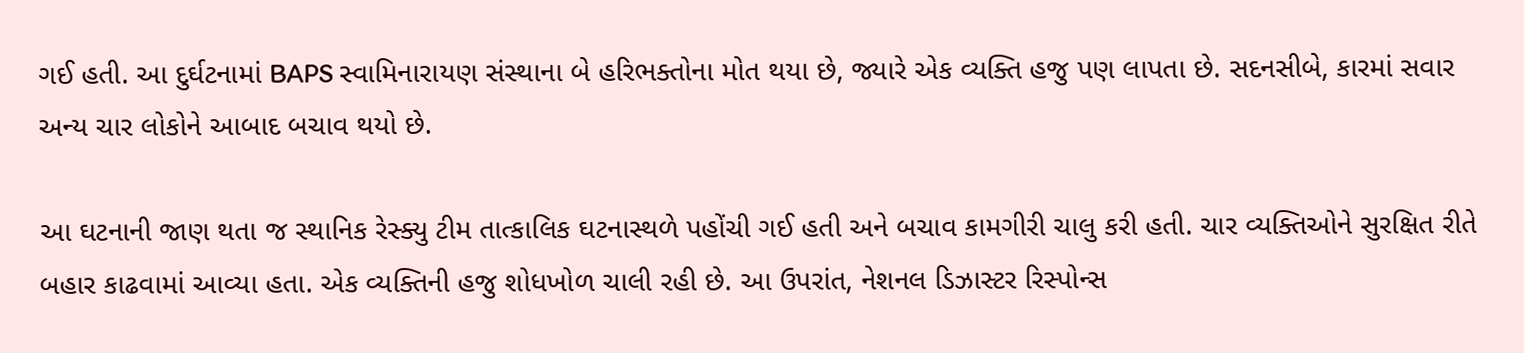ગઈ હતી. આ દુર્ઘટનામાં BAPS સ્વામિનારાયણ સંસ્થાના બે હરિભક્તોના મોત થયા છે, જ્યારે એક વ્યક્તિ હજુ પણ લાપતા છે. સદનસીબે, કારમાં સવાર અન્ય ચાર લોકોને આબાદ બચાવ થયો છે.

આ ઘટનાની જાણ થતા જ સ્થાનિક રેસ્ક્યુ ટીમ તાત્કાલિક ઘટનાસ્થળે પહોંચી ગઈ હતી અને બચાવ કામગીરી ચાલુ કરી હતી. ચાર વ્યક્તિઓને સુરક્ષિત રીતે બહાર કાઢવામાં આવ્યા હતા. એક વ્યક્તિની હજુ શોધખોળ ચાલી રહી છે. આ ઉપરાંત, નેશનલ ડિઝાસ્ટર રિસ્પોન્સ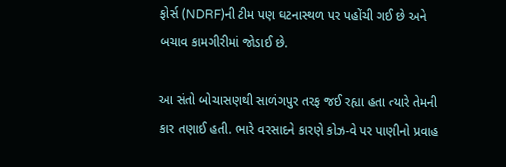ફોર્સ (NDRF)ની ટીમ પણ ઘટનાસ્થળ પર પહોંચી ગઈ છે અને બચાવ કામગીરીમાં જોડાઈ છે.

આ સંતો બોચાસણથી સાળંગપુર તરફ જઈ રહ્યા હતા ત્યારે તેમની કાર તણાઈ હતી. ભારે વરસાદને કારણે કોઝ-વે પર પાણીનો પ્રવાહ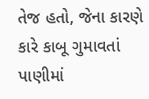તેજ હતો, જેના કારણે કારે કાબૂ ગુમાવતાં પાણીમાં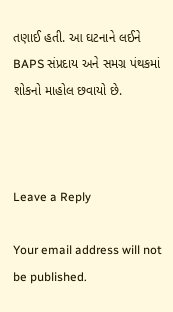તણાઈ હતી. આ ઘટનાને લઈને BAPS સંપ્રદાય અને સમગ્ર પંથકમાં શોકનો માહોલ છવાયો છે.



Leave a Reply

Your email address will not be published.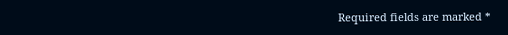Required fields are marked *